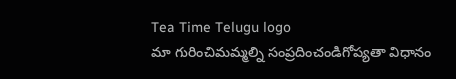Tea Time Telugu logo
మా గురించిమమ్మల్ని సంప్రదించండిగోప్యతా విధానం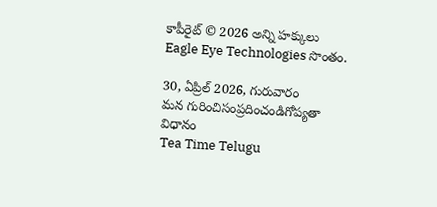కాపీరైట్ © 2026 అన్ని హక్కులు Eagle Eye Technologies సొంతం.

30, ఏప్రిల్ 2026, గురువారం
మన గురించిసంప్రదించండిగోప్యతా విధానం
Tea Time Telugu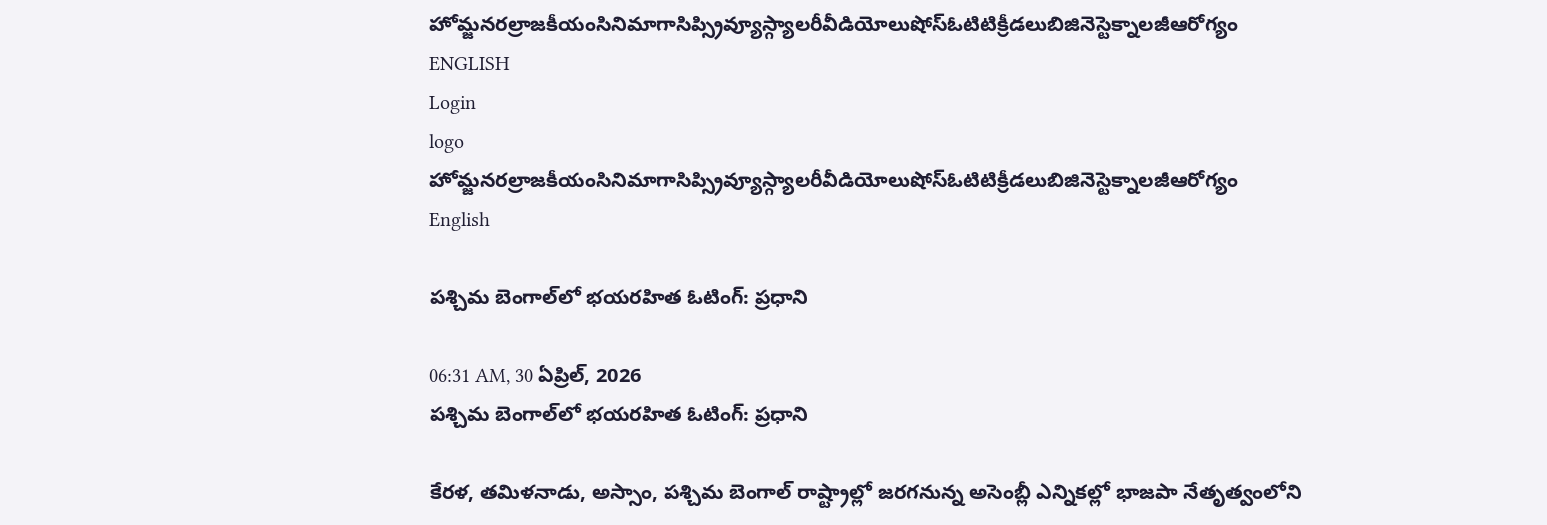హోమ్జనరల్రాజకీయంసినిమాగాసిప్స్రివ్యూస్గ్యాలరీవీడియోలుషోస్ఓటిటిక్రీడలుబిజినెస్టెక్నాలజీఆరోగ్యం
ENGLISH
Login
logo
హోమ్జనరల్రాజకీయంసినిమాగాసిప్స్రివ్యూస్గ్యాలరీవీడియోలుషోస్ఓటిటిక్రీడలుబిజినెస్టెక్నాలజీఆరోగ్యం
English

పశ్చిమ బెంగాల్‌లో భయరహిత ఓటింగ్: ప్రధాని

06:31 AM, 30 ఏప్రిల్, 2026
పశ్చిమ బెంగాల్‌లో భయరహిత ఓటింగ్: ప్రధాని

కేరళ, తమిళనాడు, అస్సాం, పశ్చిమ బెంగాల్‌ రాష్ట్రాల్లో జరగనున్న అసెంబ్లీ ఎన్నికల్లో భాజపా నేతృత్వంలోని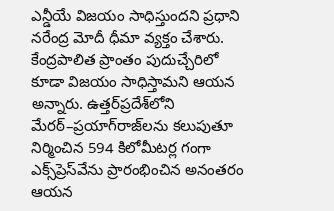ఎన్డీయే విజయం సాధిస్తుందని ప్రధాని నరేంద్ర మోదీ ధీమా వ్యక్తం చేశారు. కేంద్రపాలిత ప్రాంతం పుదుచ్చేరిలో కూడా విజయం సాధిస్తామని ఆయన అన్నారు. ఉత్తర్‌ప్రదేశ్‌లోని మేరఠ్–ప్రయాగ్‌రాజ్‌లను కలుపుతూ నిర్మించిన 594 కిలోమీటర్ల గంగా ఎక్స్‌ప్రెస్‌వేను ప్రారంభించిన అనంతరం ఆయన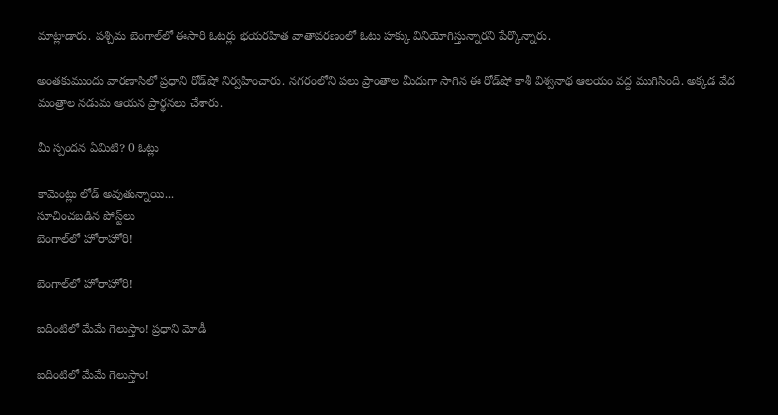మాట్లాడారు. పశ్చిమ బెంగాల్‌లో ఈసారి ఓటర్లు భయరహిత వాతావరణంలో ఓటు హక్కు వినియోగిస్తున్నారని పేర్కొన్నారు.

అంతకుముందు వారణాసిలో ప్రధాని రోడ్‌షో నిర్వహించారు. నగరంలోని పలు ప్రాంతాల మీదుగా సాగిన ఈ రోడ్‌షో కాశీ విశ్వనాథ ఆలయం వద్ద ముగిసింది. అక్కడ వేద మంత్రాల నడుమ ఆయన ప్రార్థనలు చేశారు.

మీ స్పందన ఏమిటి? 0 ఓట్లు

కామెంట్లు లోడ్ అవుతున్నాయి...
సూచించబడిన పోస్ట్‌లు
బెంగాల్‌లో హోరాహోరి!

బెంగాల్‌లో హోరాహోరి!

ఐదింటిలో మేమే గెలుస్తాం! ప్రధాని మోడీ

ఐదింటిలో మేమే గెలుస్తాం!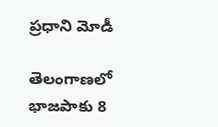ప్రధాని మోడీ

తెలంగాణలో భాజపాకు 8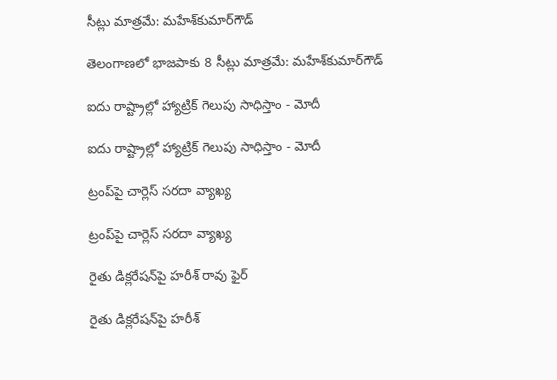సీట్లు మాత్రమే: మహేశ్‌కుమార్‌గౌడ్

తెలంగాణలో భాజపాకు 8 సీట్లు మాత్రమే: మహేశ్‌కుమార్‌గౌడ్

ఐదు రాష్ట్రాల్లో హ్యాట్రిక్ గెలుపు సాధిస్తాం - మోదీ

ఐదు రాష్ట్రాల్లో హ్యాట్రిక్ గెలుపు సాధిస్తాం - మోదీ

ట్రంప్‌పై చార్లెస్ సరదా వ్యాఖ్య

ట్రంప్‌పై చార్లెస్ సరదా వ్యాఖ్య

రైతు డిక్లరేషన్‌పై హరీశ్ రావు ఫైర్

రైతు డిక్లరేషన్‌పై హరీశ్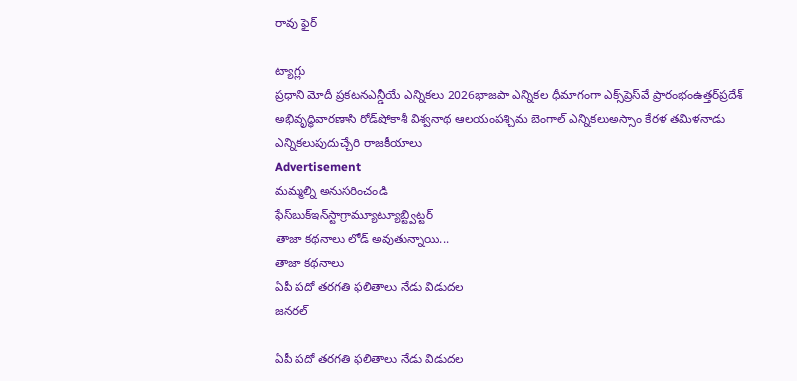రావు ఫైర్

ట్యాగ్లు
ప్రధాని మోదీ ప్రకటనఎన్డీయే ఎన్నికలు 2026భాజపా ఎన్నికల ధీమాగంగా ఎక్స్‌ప్రెస్‌వే ప్రారంభంఉత్తర్‌ప్రదేశ్ అభివృద్ధివారణాసి రోడ్‌షోకాశీ విశ్వనాథ ఆలయంపశ్చిమ బెంగాల్ ఎన్నికలుఅస్సాం కేరళ తమిళనాడు ఎన్నికలుపుదుచ్చేరి రాజకీయాలు
Advertisement
మమ్మల్ని అనుసరించండి
ఫేస్‌బుక్ఇన్‌స్టాగ్రామ్యూట్యూబ్ట్విట్టర్
తాజా కథనాలు లోడ్ అవుతున్నాయి...
తాజా కథనాలు
ఏపీ పదో తరగతి ఫలితాలు నేడు విడుదల
జనరల్

ఏపీ పదో తరగతి ఫలితాలు నేడు విడుదల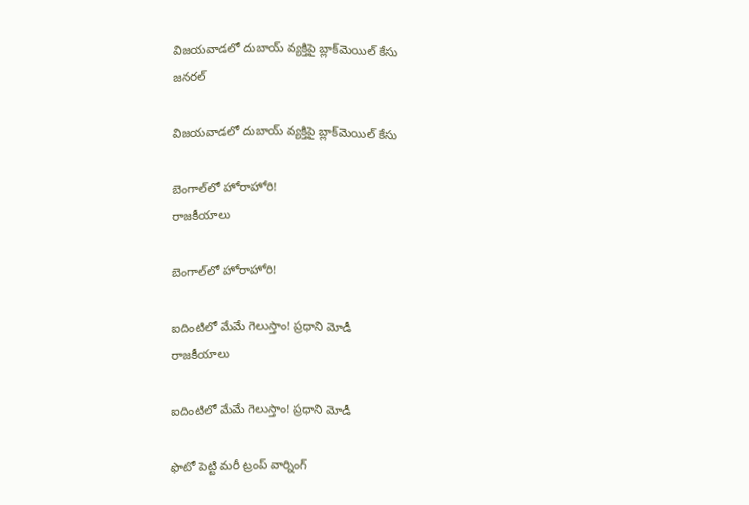విజయవాడలో దుబాయ్ వ్యక్తిపై బ్లాక్‌మెయిల్ కేసు
జనరల్

విజయవాడలో దుబాయ్ వ్యక్తిపై బ్లాక్‌మెయిల్ కేసు

బెంగాల్‌లో హోరాహోరి!
రాజకీయాలు

బెంగాల్‌లో హోరాహోరి!

ఐదింటిలో మేమే గెలుస్తాం! ప్రధాని మోడీ
రాజకీయాలు

ఐదింటిలో మేమే గెలుస్తాం! ప్రధాని మోడీ

ఫొటో పెట్టి మరీ ట్రంప్‌ వార్నింగ్‌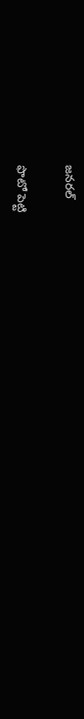జనరల్

ఫొటో పెట్టి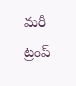మరీ ట్రంప్‌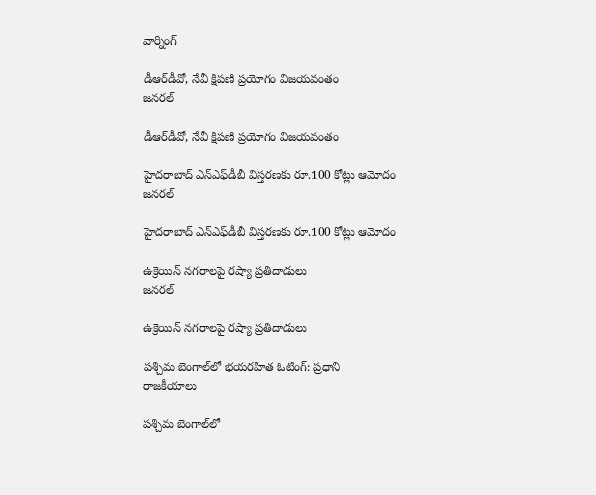వార్నింగ్‌

డీఆర్‌డీవో, నేవీ క్షిపణి ప్రయోగం విజయవంతం
జనరల్

డీఆర్‌డీవో, నేవీ క్షిపణి ప్రయోగం విజయవంతం

హైదరాబాద్ ఎన్‌ఎఫ్‌డీబీ విస్తరణకు రూ.100 కోట్లు ఆమోదం
జనరల్

హైదరాబాద్ ఎన్‌ఎఫ్‌డీబీ విస్తరణకు రూ.100 కోట్లు ఆమోదం

ఉక్రెయిన్ నగరాలపై రష్యా ప్రతిదాడులు
జనరల్

ఉక్రెయిన్ నగరాలపై రష్యా ప్రతిదాడులు

పశ్చిమ బెంగాల్‌లో భయరహిత ఓటింగ్: ప్రధాని
రాజకీయాలు

పశ్చిమ బెంగాల్‌లో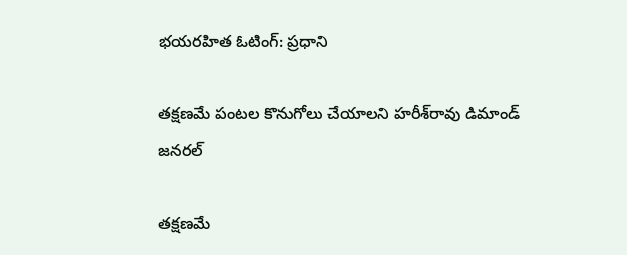భయరహిత ఓటింగ్: ప్రధాని

తక్షణమే పంటల కొనుగోలు చేయాలని హరీశ్‌రావు డిమాండ్
జనరల్

తక్షణమే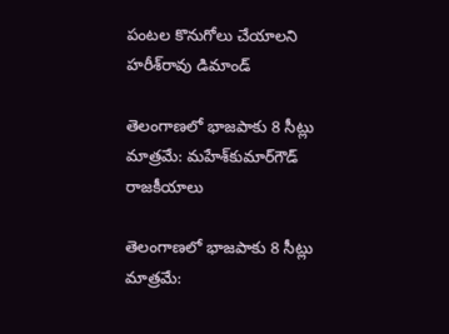పంటల కొనుగోలు చేయాలని హరీశ్‌రావు డిమాండ్

తెలంగాణలో భాజపాకు 8 సీట్లు మాత్రమే: మహేశ్‌కుమార్‌గౌడ్
రాజకీయాలు

తెలంగాణలో భాజపాకు 8 సీట్లు మాత్రమే: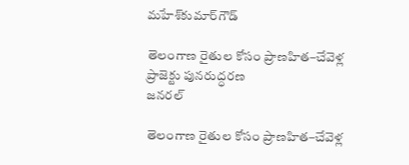మహేశ్‌కుమార్‌గౌడ్

తెలంగాణ రైతుల కోసం ప్రాణహిత–చేవెళ్ల ప్రాజెక్టు పునరుద్ధరణ
జనరల్

తెలంగాణ రైతుల కోసం ప్రాణహిత–చేవెళ్ల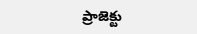ప్రాజెక్టు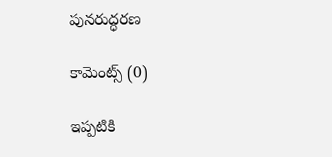పునరుద్ధరణ

కామెంట్స్ (0)

ఇప్పటికి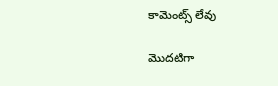కామెంట్స్ లేవు

మొదటిగా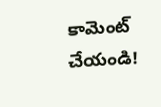కామెంట్ చేయండి!